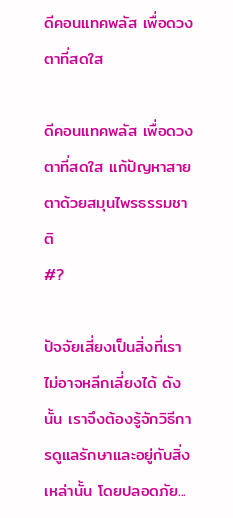ดีคอนแทคพลัส เพื่อดวงตาที่สดใส

ดีคอนแทคพลัส เพื่อดวงตาที่สดใส แก้ปัญหาสายตาด้วยสมุนไพรธรรมชาติ
#?

ปัจจัยเสี่ยงเป็นสิ่งที่เราไม่อาจหลีกเลี่ยงได้ ดังนั้น เราจึงต้องรู้จักวิธีการดูแลรักษาและอยู่กับสิ่งเหล่านั้น โดยปลอดภัย...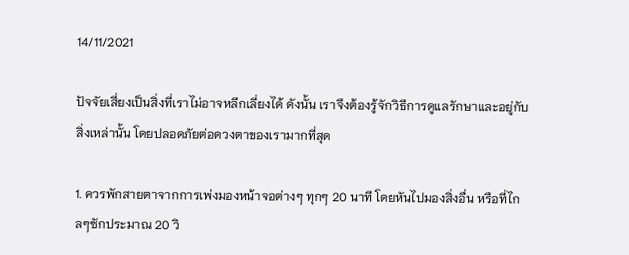14/11/2021

ปัจจัยเสี่ยงเป็นสิ่งที่เราไม่อาจหลีกเลี่ยงได้ ดังนั้น เราจึงต้องรู้จักวิธีการดูแลรักษาและอยู่กับสิ่งเหล่านั้น โดยปลอดภัยต่อดวงตาของเรามากที่สุด

1. ควรพักสายตาจากการเพ่งมองหน้าจอต่างๆ ทุกๆ 20 นาที โดยหันไปมองสิ่งอื่น หรือที่ไกลๆซักประมาณ 20 วิ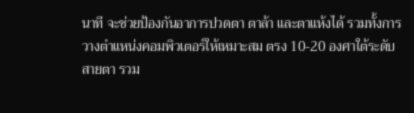นาที จะช่วยป้องกันอาการปวดตา ตาล้า และตาแห้งได้ รวมทั้งการวางตำแหน่งคอมพิวเตอร์ให้เหมาะสม ตรง 10-20 องศาใต้ระดับสายตา รวม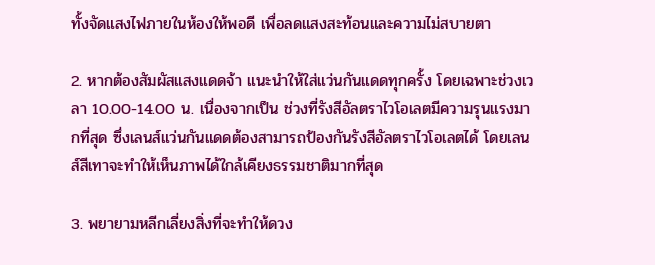ทั้งจัดแสงไฟภายในห้องให้พอดี เพื่อลดแสงสะท้อนและความไม่สบายตา

2. หากต้องสัมผัสแสงแดดจ้า แนะนำให้ใส่แว่นกันแดดทุกครั้ง โดยเฉพาะช่วงเวลา 10.00-14.00 น. เนื่องจากเป็น ช่วงที่รังสีอัลตราไวโอเลตมีความรุนแรงมากที่สุด ซึ่งเลนส์แว่นกันแดดต้องสามารถป้องกันรังสีอัลตราไวโอเลตได้ โดยเลนส์สีเทาจะทำให้เห็นภาพได้ใกล้เคียงธรรมชาติมากที่สุด

3. พยายามหลีกเลี่ยงสิ่งที่จะทำให้ดวง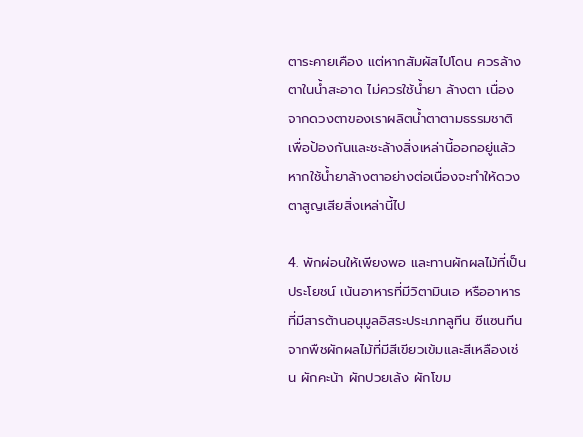ตาระคายเคือง แต่หากสัมผัสไปโดน ควรล้างตาในน้ำสะอาด ไม่ควรใช้น้ำยา ล้างตา เนื่องจากดวงตาของเราผลิตน้ำตาตามธรรมชาติ เพื่อป้องกันและชะล้างสิ่งเหล่านี้ออกอยู่แล้ว หากใช้น้ำยาล้างตาอย่างต่อเนื่องจะทำให้ดวงตาสูญเสียสิ่งเหล่านี้ไป

4. พักผ่อนให้เพียงพอ และทานผักผลไม้ที่เป็นประโยชน์ เน้นอาหารที่มีวิตามินเอ หรืออาหารที่มีสารต้านอนุมูลอิสระประเภทลูทีน ซีแซนทีน จากพืชผักผลไม้ที่มีสีเขียวเข้มและสีเหลืองเช่น ผักคะน้า ผักปวยเล้ง ผักโขม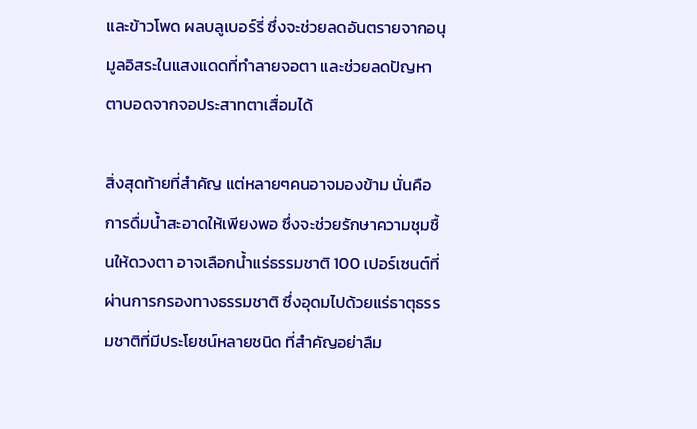และข้าวโพด ผลบลูเบอร์รี่ ซึ่งจะช่วยลดอันตรายจากอนุมูลอิสระในแสงแดดที่ทำลายจอตา และช่วยลดปัญหาตาบอดจากจอประสาทตาเสื่อมได้

สิ่งสุดท้ายที่สำคัญ แต่หลายๆคนอาจมองข้าม นั่นคือ การดื่มน้ำสะอาดให้เพียงพอ ซึ่งจะช่วยรักษาความชุมชื้นให้ดวงตา อาจเลือกน้ำแร่ธรรมชาติ 100 เปอร์เซนต์ที่ผ่านการกรองทางธรรมชาติ ซึ่งอุดมไปด้วยแร่ธาตุธรรมชาติที่มีประโยชน์หลายชนิด ที่สำคัญอย่าลืม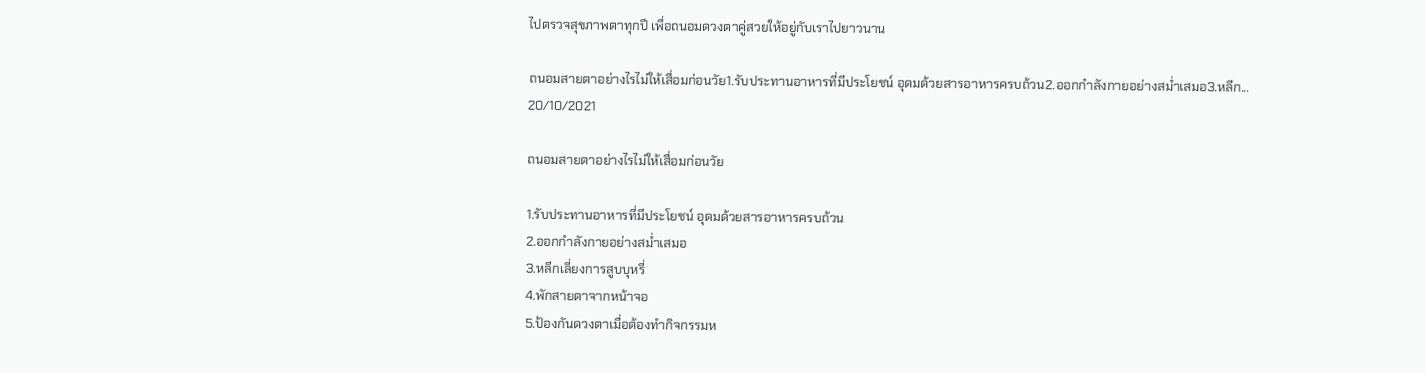ไปตรวจสุขภาพตาทุกปี เพื่อถนอมดวงตาคู่สวยให้อยู่กับเราไปยาวนาน

ถนอมสายตาอย่างไรไม่ให้เสื่อมก่อนวัย1.รับประทานอาหารที่มีประโยชน์ อุดมด้วยสารอาหารครบถ้วน2.ออกกำลังกายอย่างสม่ำเสมอ3.หลีก...
20/10/2021

ถนอมสายตาอย่างไรไม่ให้เสื่อมก่อนวัย

1.รับประทานอาหารที่มีประโยชน์ อุดมด้วยสารอาหารครบถ้วน
2.ออกกำลังกายอย่างสม่ำเสมอ
3.หลีกเลี่ยงการสูบบุหรี่
4.พักสายตาจากหน้าจอ
5.ป้องกันดวงตาเมื่อต้องทำกิจกรรมห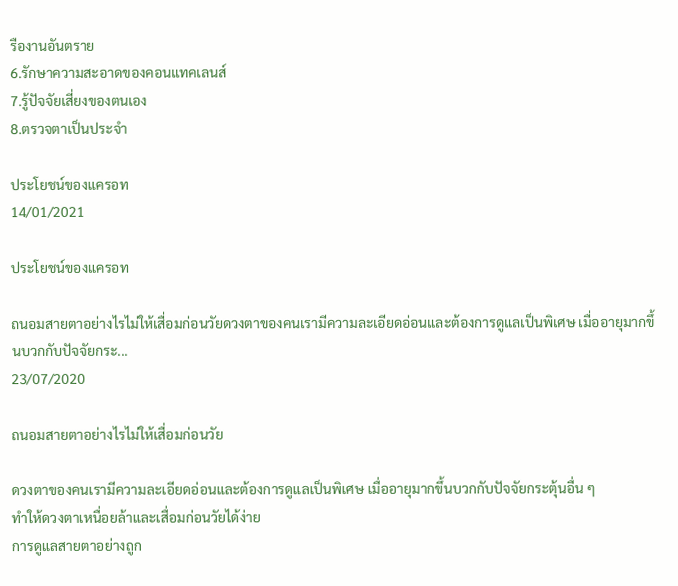รืองานอันตราย
6.รักษาความสะอาดของคอนแทคเลนส์
7.รู้ปัจจัยเสี่ยงของตนเอง
8.ตรวจตาเป็นประจำ

ประโยชน์ของแครอท
14/01/2021

ประโยชน์ของแครอท

ถนอมสายตาอย่างไรไม่ให้เสื่อมก่อนวัยดวงตาของคนเรามีความละเอียดอ่อนและต้องการดูแลเป็นพิเศษ เมื่ออายุมากขึ้นบวกกับปัจจัยกระ...
23/07/2020

ถนอมสายตาอย่างไรไม่ให้เสื่อมก่อนวัย

ดวงตาของคนเรามีความละเอียดอ่อนและต้องการดูแลเป็นพิเศษ เมื่ออายุมากขึ้นบวกกับปัจจัยกระตุ้นอื่น ๆ
ทำให้ดวงตาเหนื่อยล้าและเสื่อมก่อนวัยได้ง่าย
การดูแลสายตาอย่างถูก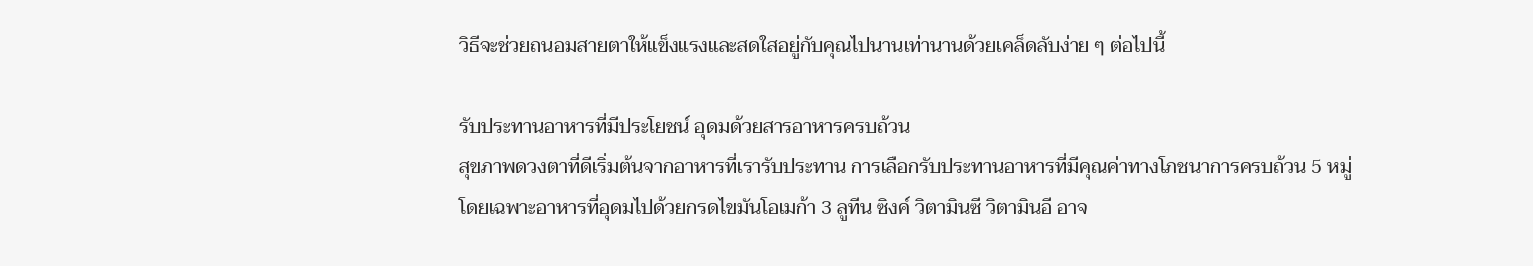วิธีจะช่วยถนอมสายตาให้แข็งแรงและสดใสอยู่กับคุณไปนานเท่านานด้วยเคล็ดลับง่าย ๆ ต่อไปนี้

รับประทานอาหารที่มีประโยชน์ อุดมด้วยสารอาหารครบถ้วน
สุขภาพดวงตาที่ดีเริ่มต้นจากอาหารที่เรารับประทาน การเลือกรับประทานอาหารที่มีคุณค่าทางโภชนาการครบถ้วน 5 หมู่
โดยเฉพาะอาหารที่อุดมไปด้วยกรดไขมันโอเมก้า 3 ลูทีน ซิงค์ วิตามินซี วิตามินอี อาจ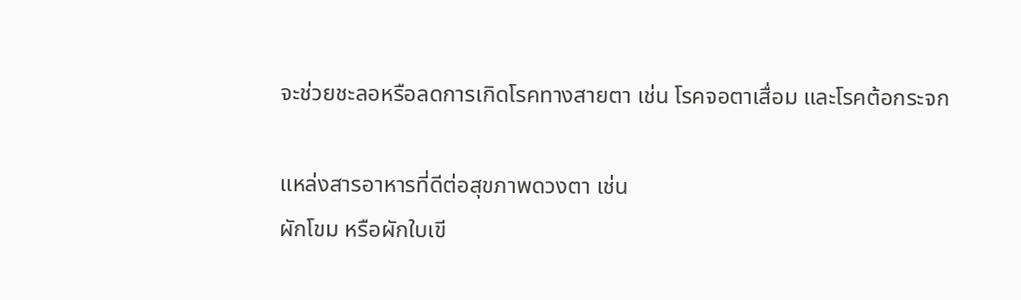จะช่วยชะลอหรือลดการเกิดโรคทางสายตา เช่น โรคจอตาเสื่อม และโรคต้อกระจก

แหล่งสารอาหารที่ดีต่อสุขภาพดวงตา เช่น
ผักโขม หรือผักใบเขี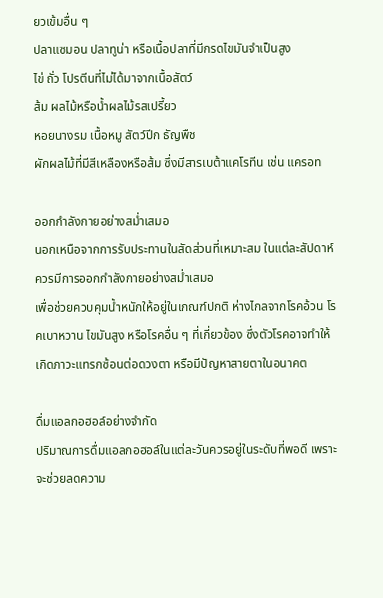ยวเข้มอื่น ๆ
ปลาแซมอน ปลาทูน่า หรือเนื้อปลาที่มีกรดไขมันจำเป็นสูง
ไข่ ถั่ว โปรตีนที่ไม่ได้มาจากเนื้อสัตว์
ส้ม ผลไม้หรือน้ำผลไม้รสเปรี้ยว
หอยนางรม เนื้อหมู สัตว์ปีก ธัญพืช
ผักผลไม้ที่มีสีเหลืองหรือส้ม ซึ่งมีสารเบต้าแคโรทีน เช่น แครอท

ออกกำลังกายอย่างสม่ำเสมอ
นอกเหนือจากการรับประทานในสัดส่วนที่เหมาะสม ในแต่ละสัปดาห์ควรมีการออกกำลังกายอย่างสม่ำเสมอ
เพื่อช่วยควบคุมน้ำหนักให้อยู่ในเกณฑ์ปกติ ห่างไกลจากโรคอ้วน โรคเบาหวาน ไขมันสูง หรือโรคอื่น ๆ ที่เกี่ยวข้อง ซึ่งตัวโรคอาจทำให้เกิดภาวะแทรกซ้อนต่อดวงตา หรือมีปัญหาสายตาในอนาคต

ดื่มแอลกอฮอล์อย่างจำกัด
ปริมาณการดื่มแอลกอฮอล์ในแต่ละวันควรอยู่ในระดับที่พอดี เพราะจะช่วยลดความ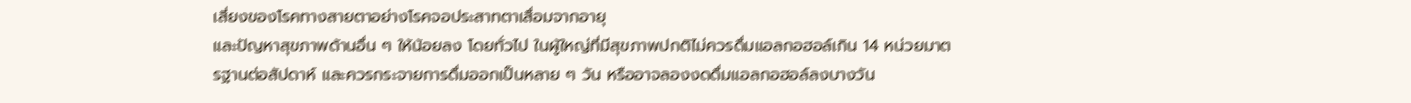เสี่ยงของโรคทางสายตาอย่างโรคจอประสาทตาเสื่อมจากอายุ
และปัญหาสุขภาพด้านอื่น ๆ ให้น้อยลง โดยทั่วไป ในผู้ใหญ่ที่มีสุขภาพปกติไม่ควรดื่มแอลกอฮอล์เกิน 14 หน่วยมาตรฐานต่อสัปดาห์ และควรกระจายการดื่มออกเป็นหลาย ๆ วัน หรืออาจลองงดดื่มแอลกอฮอล์ลงบางวัน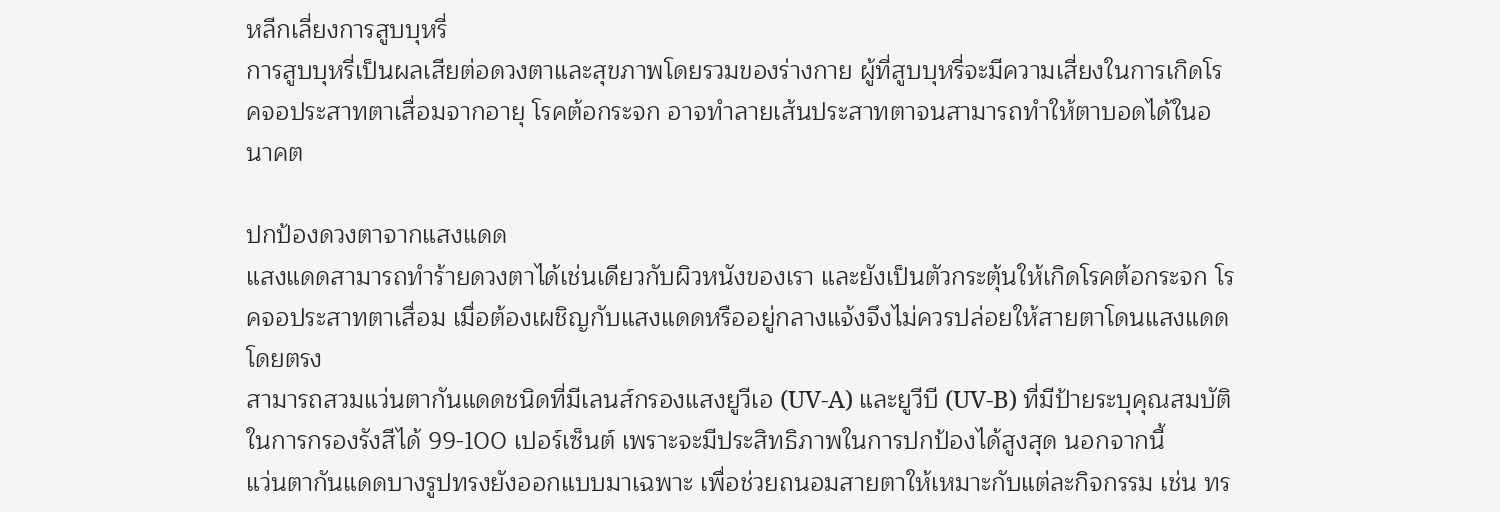หลีกเลี่ยงการสูบบุหรี่
การสูบบุหรี่เป็นผลเสียต่อดวงตาและสุขภาพโดยรวมของร่างกาย ผู้ที่สูบบุหรี่จะมีความเสี่ยงในการเกิดโรคจอประสาทตาเสื่อมจากอายุ โรคต้อกระจก อาจทำลายเส้นประสาทตาจนสามารถทำให้ตาบอดได้ในอนาคต

ปกป้องดวงตาจากแสงแดด
แสงแดดสามารถทำร้ายดวงตาได้เช่นเดียวกับผิวหนังของเรา และยังเป็นตัวกระตุ้นให้เกิดโรคต้อกระจก โรคจอประสาทตาเสื่อม เมื่อต้องเผชิญกับแสงแดดหรืออยู่กลางแจ้งจึงไม่ควรปล่อยให้สายตาโดนแสงแดดโดยตรง
สามารถสวมแว่นตากันแดดชนิดที่มีเลนส์กรองแสงยูวีเอ (UV-A) และยูวีบี (UV-B) ที่มีป้ายระบุคุณสมบัติในการกรองรังสีได้ 99-100 เปอร์เซ็นต์ เพราะจะมีประสิทธิภาพในการปกป้องได้สูงสุด นอกจากนี้
แว่นตากันแดดบางรูปทรงยังออกแบบมาเฉพาะ เพื่อช่วยถนอมสายตาให้เหมาะกับแต่ละกิจกรรม เช่น ทร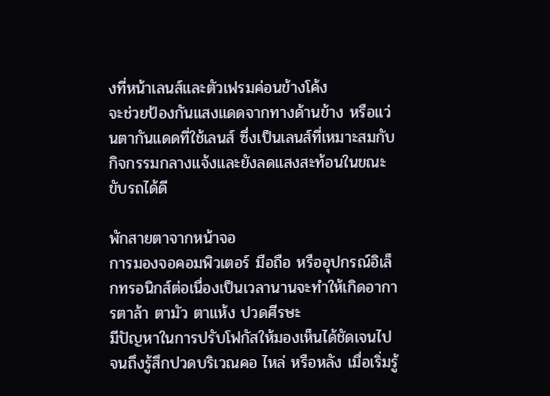งที่หน้าเลนส์และตัวเฟรมค่อนข้างโค้ง
จะช่วยป้องกันแสงแดดจากทางด้านข้าง หรือแว่นตากันแดดที่ใช้เลนส์ ซึ่งเป็นเลนส์ที่เหมาะสมกับกิจกรรมกลางแจ้งและยังลดแสงสะท้อนในขณะขับรถได้ดี

พักสายตาจากหน้าจอ
การมองจอคอมพิวเตอร์ มือถือ หรืออุปกรณ์อิเล็กทรอนิกส์ต่อเนื่องเป็นเวลานานจะทำให้เกิดอาการตาล้า ตามัว ตาแห้ง ปวดศีรษะ
มีปัญหาในการปรับโฟกัสให้มองเห็นได้ชัดเจนไปจนถึงรู้สึกปวดบริเวณคอ ไหล่ หรือหลัง เมื่อเริ่มรู้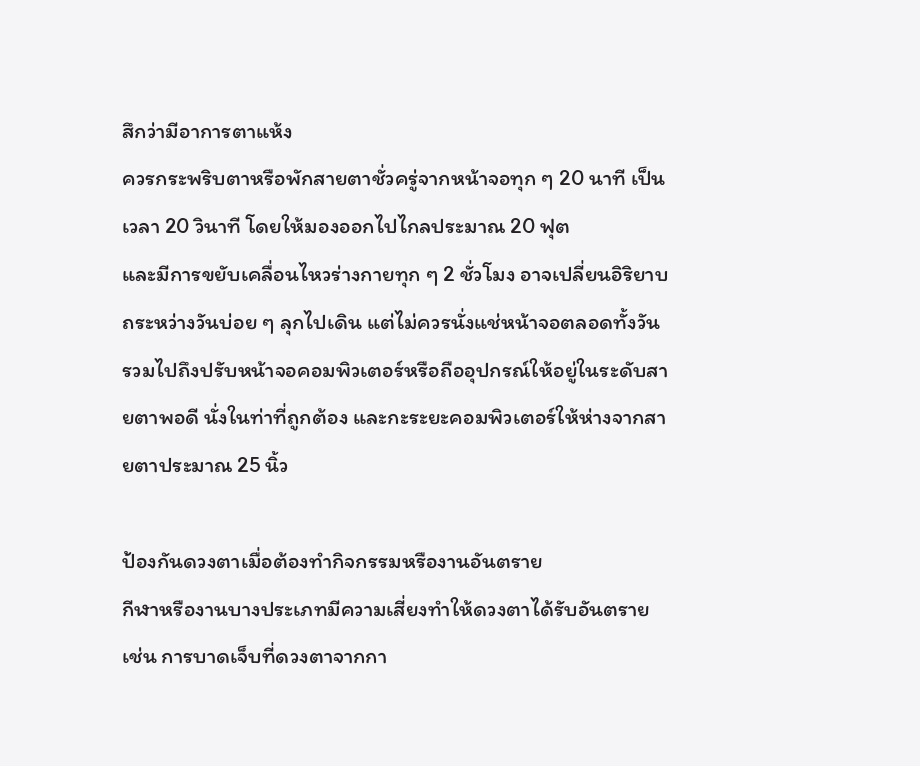สึกว่ามีอาการตาแห้ง
ควรกระพริบตาหรือพักสายตาชั่วครู่จากหน้าจอทุก ๆ 20 นาที เป็นเวลา 20 วินาที โดยให้มองออกไปไกลประมาณ 20 ฟุต
และมีการขยับเคลื่อนไหวร่างกายทุก ๆ 2 ชั่วโมง อาจเปลี่ยนอิริยาบถระหว่างวันบ่อย ๆ ลุกไปเดิน แต่ไม่ควรนั่งแช่หน้าจอตลอดทั้งวัน
รวมไปถึงปรับหน้าจอคอมพิวเตอร์หรือถืออุปกรณ์ให้อยู่ในระดับสายตาพอดี นั่งในท่าที่ถูกต้อง และกะระยะคอมพิวเตอร์ให้ห่างจากสายตาประมาณ 25 นิ้ว

ป้องกันดวงตาเมื่อต้องทำกิจกรรมหรืองานอันตราย
กีฬาหรืองานบางประเภทมีความเสี่ยงทำให้ดวงตาได้รับอันตราย เช่น การบาดเจ็บที่ดวงตาจากกา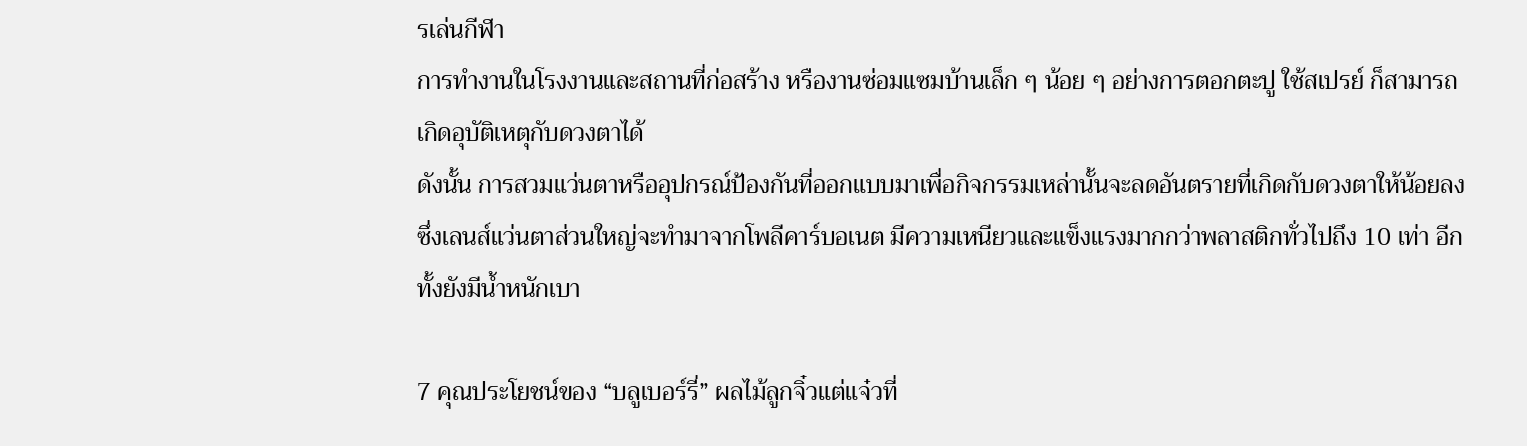รเล่นกีฬา
การทำงานในโรงงานและสถานที่ก่อสร้าง หรืองานซ่อมแซมบ้านเล็ก ๆ น้อย ๆ อย่างการตอกตะปู ใช้สเปรย์ ก็สามารถเกิดอุบัติเหตุกับดวงตาได้
ดังนั้น การสวมแว่นตาหรืออุปกรณ์ป้องกันที่ออกแบบมาเพื่อกิจกรรมเหล่านั้นจะลดอันตรายที่เกิดกับดวงตาให้น้อยลง
ซึ่งเลนส์แว่นตาส่วนใหญ่จะทำมาจากโพลีคาร์บอเนต มีความเหนียวและแข็งแรงมากกว่าพลาสติกทั่วไปถึง 10 เท่า อีกทั้งยังมีน้ำหนักเบา

7 คุณประโยชน์ของ “บลูเบอร์รี่” ผลไม้ลูกจิ๋วแต่แจ๋วที่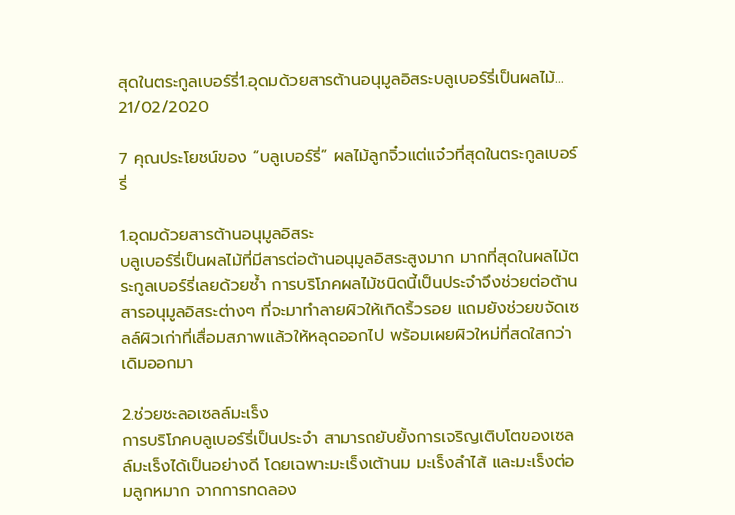สุดในตระกูลเบอร์รี่1.อุดมด้วยสารต้านอนุมูลอิสระบลูเบอร์รี่เป็นผลไม้...
21/02/2020

7 คุณประโยชน์ของ “บลูเบอร์รี่” ผลไม้ลูกจิ๋วแต่แจ๋วที่สุดในตระกูลเบอร์รี่

1.อุดมด้วยสารต้านอนุมูลอิสระ
บลูเบอร์รี่เป็นผลไม้ที่มีสารต่อต้านอนุมูลอิสระสูงมาก มากที่สุดในผลไม้ตระกูลเบอร์รี่เลยด้วยซ้ำ การบริโภคผลไม้ชนิดนี้เป็นประจำจึงช่วยต่อต้านสารอนุมูลอิสระต่างๆ ที่จะมาทำลายผิวให้เกิดริ้วรอย แถมยังช่วยขจัดเซลล์ผิวเก่าที่เสื่อมสภาพแล้วให้หลุดออกไป พร้อมเผยผิวใหม่ที่สดใสกว่าเดิมออกมา

2.ช่วยชะลอเซลล์มะเร็ง
การบริโภคบลูเบอร์รี่เป็นประจำ สามารถยับยั้งการเจริญเติบโตของเซลล์มะเร็งได้เป็นอย่างดี โดยเฉพาะมะเร็งเต้านม มะเร็งลำไส้ และมะเร็งต่อมลูกหมาก จากการทดลอง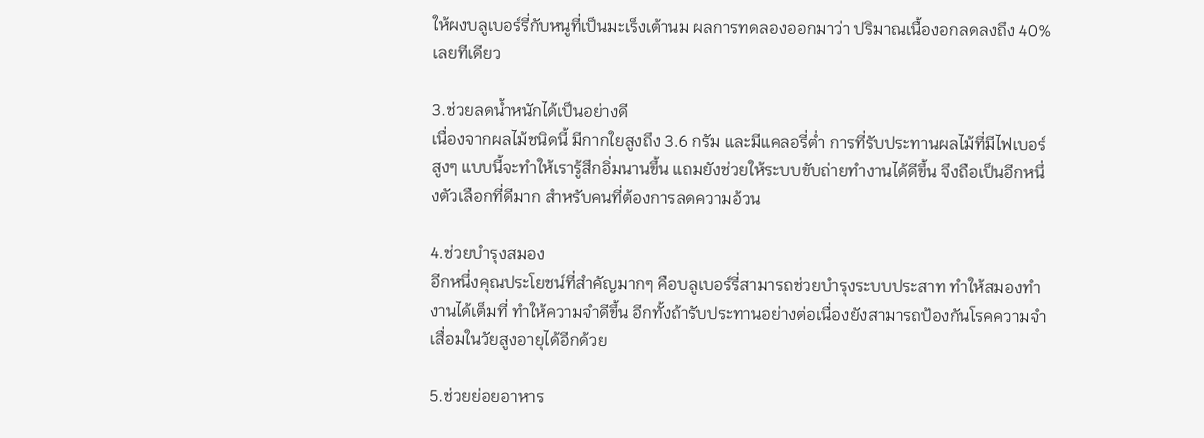ให้ผงบลูเบอร์รี่กับหนูที่เป็นมะเร็งเต้านม ผลการทดลองออกมาว่า ปริมาณเนื้องอกลดลงถึง 40% เลยทีเดียว

3.ช่วยลดน้ำหนักได้เป็นอย่างดี
เนื่องจากผลไม้ชนิดนี้ มีกากใยสูงถึง 3.6 กรัม และมีแคลอรี่ต่ำ การที่รับประทานผลไม้ที่มีไฟเบอร์สูงๆ แบบนี้จะทำให้เรารู้สึกอิ่มนานขึ้น แถมยังช่วยให้ระบบขับถ่ายทำงานได้ดีขึ้น จึงถือเป็นอีกหนึ่งตัวเลือกที่ดีมาก สำหรับคนที่ต้องการลดความอ้วน

4.ช่วยบำรุงสมอง
อีกหนึ่งคุณประโยชน์ที่สำคัญมากๆ คือบลูเบอร์รี่สามารถช่วยบำรุงระบบประสาท ทำให้สมองทำงานได้เต็มที่ ทำให้ความจำดีขึ้น อีกทั้งถ้ารับประทานอย่างต่อเนื่องยังสามารถป้องกันโรคความจำเสื่อมในวัยสูงอายุได้อีกด้วย

5.ช่วยย่อยอาหาร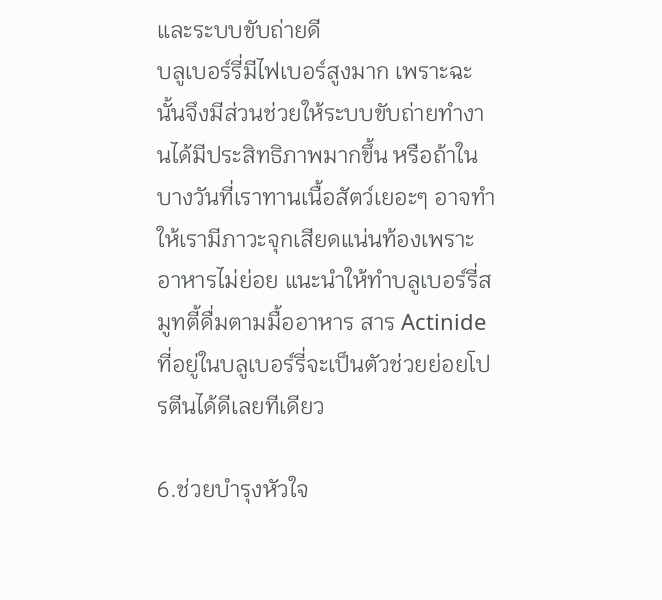และระบบขับถ่ายดี
บลูเบอร์รี่มีไฟเบอร์สูงมาก เพราะฉะนั้นจึงมีส่วนช่วยให้ระบบขับถ่ายทำงานได้มีประสิทธิภาพมากขึ้น หรือถ้าในบางวันที่เราทานเนื้อสัตว์เยอะๆ อาจทำให้เรามีภาวะจุกเสียดแน่นท้องเพราะอาหารไม่ย่อย แนะนำให้ทำบลูเบอร์รี่สมูทตี้ดื่มตามมื้ออาหาร สาร Actinide ที่อยู่ในบลูเบอร์รี่จะเป็นตัวช่วยย่อยโปรตีนได้ดีเลยทีเดียว

6.ช่วยบำรุงหัวใจ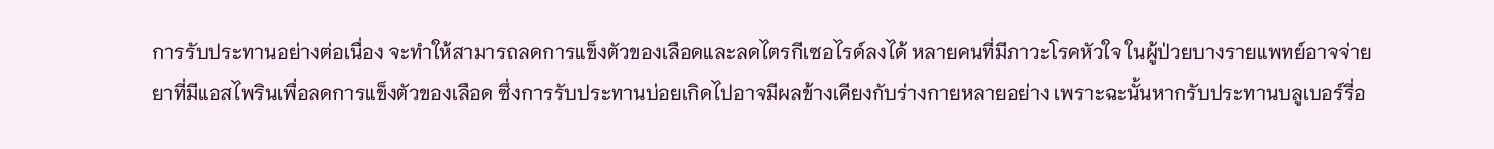การรับประทานอย่างต่อเนื่อง จะทำให้สามารถลดการแข็งตัวของเลือดและลดไตรกีเซอไรด์ลงได้ หลายคนที่มีภาวะโรคหัวใจ ในผู้ป่วยบางรายแพทย์อาจจ่ายยาที่มีแอสไพรินเพื่อลดการแข็งตัวของเลือด ซึ่งการรับประทานบ่อยเกิดไปอาจมีผลข้างเคียงกับร่างกายหลายอย่าง เพราะฉะนั้นหากรับประทานบลูเบอร์รี่อ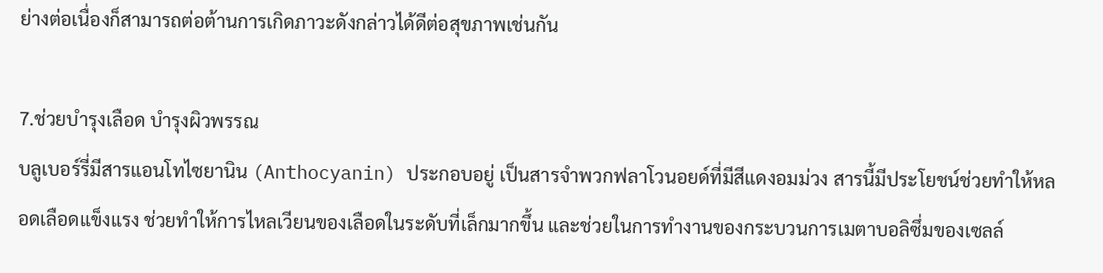ย่างต่อเนื่องก็สามารถต่อต้านการเกิดภาวะดังกล่าวได้ดีต่อสุขภาพเช่นกัน

7.ช่วยบำรุงเลือด บำรุงผิวพรรณ
บลูเบอร์รี่มีสารแอนโทไซยานิน (Anthocyanin) ประกอบอยู่ เป็นสารจำพวกฟลาโวนอยด์ที่มีสีแดงอมม่วง สารนี้มีประโยชน์ช่วยทำให้หลอดเลือดแข็งแรง ช่วยทำให้การไหลเวียนของเลือดในระดับที่เล็กมากขึ้น และช่วยในการทำงานของกระบวนการเมตาบอลิซึ่มของเซลล์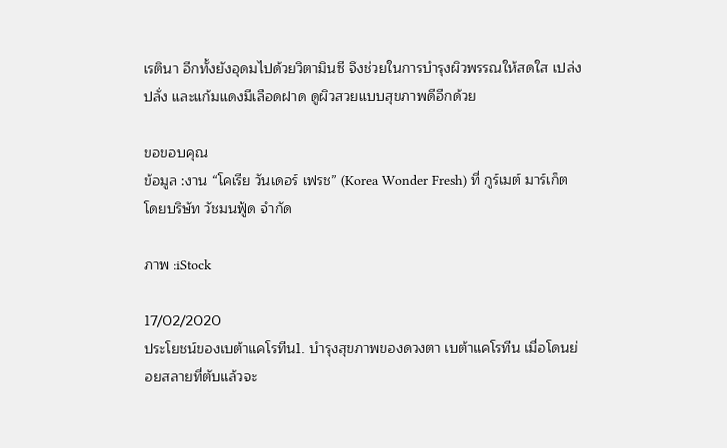เรตินา อีกทั้งยังอุดมไปด้วยวิตามินซี จึงช่วยในการบำรุงผิวพรรณให้สดใส เปล่งปลั่ง และแก้มแดงมีเลือดฝาด ดูผิวสวยแบบสุขภาพดีอีกด้วย

ขอขอบคุณ
ข้อมูล :งาน “โคเรีย วันเดอร์ เฟรช” (Korea Wonder Fresh) ที่ กูร์เมต์ มาร์เก็ต โดยบริษัท วัชมนฟู้ด จำกัด

ภาพ :iStock

17/02/2020
ประโยชน์ของเบต้าแคโรทีน1. บำรุงสุขภาพของดวงตา เบต้าแคโรทีน เมื่อโดนย่อยสลายที่ตับแล้วจะ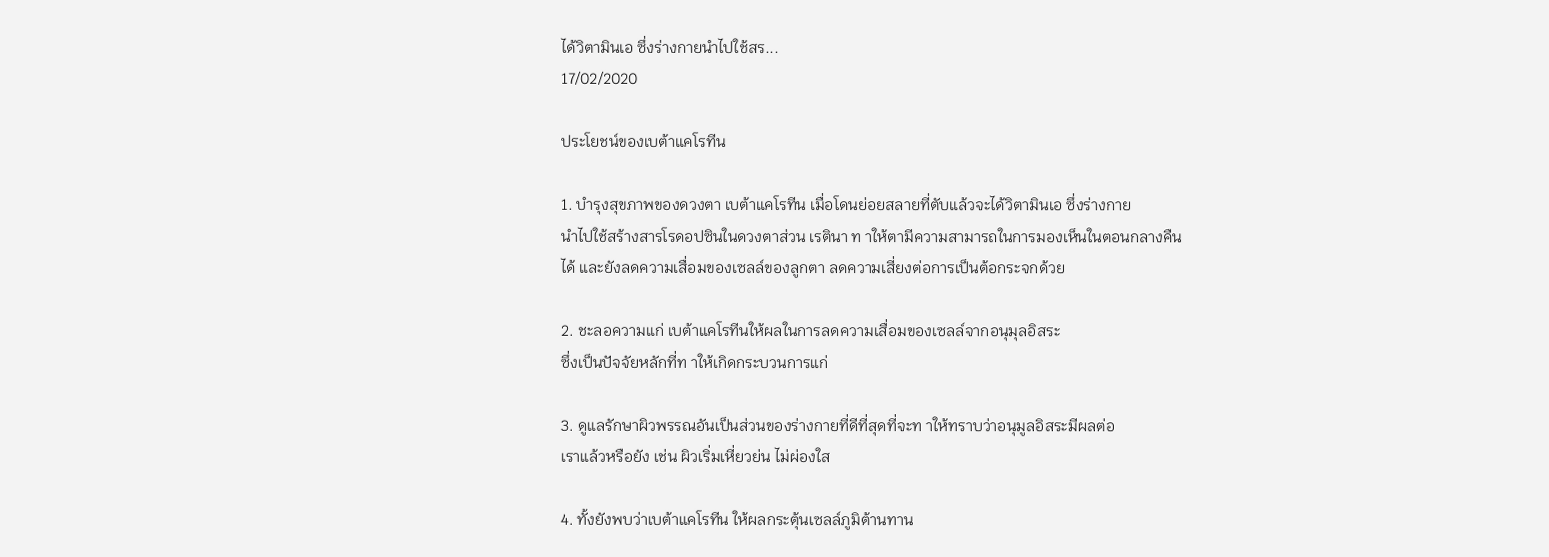ได้วิตามินเอ ซึ่งร่างกายนำไปใช้สร...
17/02/2020

ประโยชน์ของเบต้าแคโรทีน

1. บำรุงสุขภาพของดวงตา เบต้าแคโรทีน เมื่อโดนย่อยสลายที่ตับแล้วจะได้วิตามินเอ ซึ่งร่างกาย
นำไปใช้สร้างสารโรดอปซินในดวงตาส่วน เรตินา ท าให้ตามีความสามารถในการมองเห็นในตอนกลางคืน
ได้ และยังลดความเสื่อมของเซลล์ของลูกตา ลดความเสี่ยงต่อการเป็นต้อกระจกด้วย

2. ชะลอความแก่ เบต้าแคโรทีนให้ผลในการลดความเสื่อมของเซลล์จากอนุมุลอิสระ
ซึ่งเป็นปัจจัยหลักที่ท าให้เกิดกระบวนการแก่

3. ดูแลรักษาผิวพรรณอันเป็นส่วนของร่างกายที่ดีที่สุดที่จะท าให้ทราบว่าอนุมูลอิสระมีผลต่อ
เราแล้วหรือยัง เช่น ผิวเริ่มเหี่ยวย่น ไม่ผ่องใส

4. ทั้งยังพบว่าเบต้าแคโรทีน ให้ผลกระตุ้นเซลล์ภูมิต้านทาน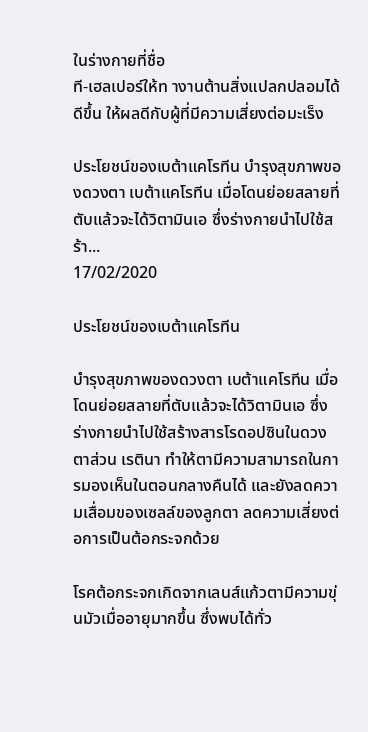ในร่างกายที่ชื่อ
ที-เฮลเปอร์ให้ท างานต้านสิ่งแปลกปลอมได้ดีขึ้น ให้ผลดีกับผู้ที่มีความเสี่ยงต่อมะเร็ง

ประโยชน์ของเบต้าแคโรทีน บำรุงสุขภาพของดวงตา เบต้าแคโรทีน เมื่อโดนย่อยสลายที่ตับแล้วจะได้วิตามินเอ ซึ่งร่างกายนำไปใช้สร้า...
17/02/2020

ประโยชน์ของเบต้าแคโรทีน

บำรุงสุขภาพของดวงตา เบต้าแคโรทีน เมื่อโดนย่อยสลายที่ตับแล้วจะได้วิตามินเอ ซึ่งร่างกายนำไปใช้สร้างสารโรดอปซินในดวงตาส่วน เรตินา ทำให้ตามีความสามารถในการมองเห็นในตอนกลางคืนได้ และยังลดความเสื่อมของเซลล์ของลูกตา ลดความเสี่ยงต่อการเป็นต้อกระจกด้วย

โรคต้อกระจกเกิดจากเลนส์แก้วตามีความขุ่นมัวเมื่ออายุมากขึ้น ซึ่งพบได้ทั่ว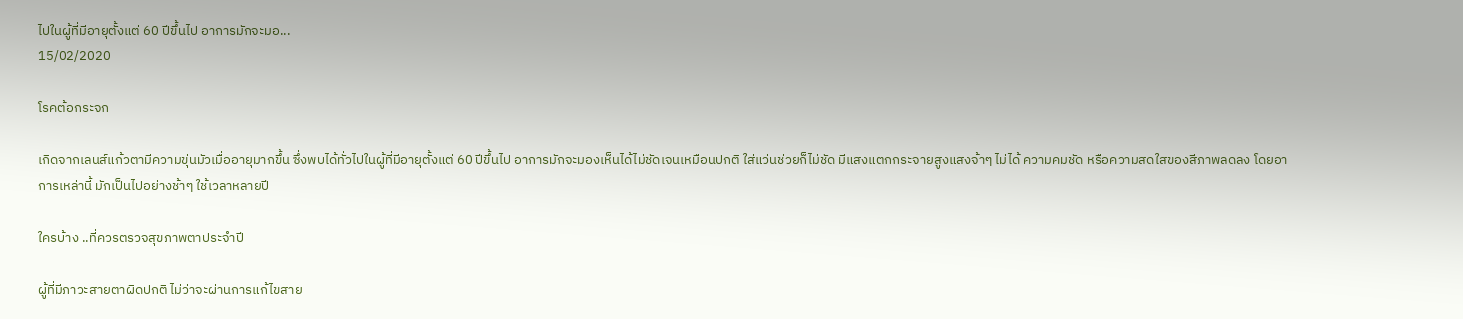ไปในผู้ที่มีอายุตั้งแต่ 60 ปีขึ้นไป อาการมักจะมอ...
15/02/2020

โรคต้อกระจก

เกิดจากเลนส์แก้วตามีความขุ่นมัวเมื่ออายุมากขึ้น ซึ่งพบได้ทั่วไปในผู้ที่มีอายุตั้งแต่ 60 ปีขึ้นไป อาการมักจะมองเห็นได้ไม่ชัดเจนเหมือนปกติ ใส่แว่นช่วยก็ไม่ชัด มีแสงแตกกระจายสูงแสงจ้าๆ ไม่ได้ ความคมชัด หรือความสดใสของสีภาพลดลง โดยอาการเหล่านี้ มักเป็นไปอย่างช้าๆ ใช้เวลาหลายปี

ใครบ้าง ..ที่ควรตรวจสุขภาพตาประจำปี

ผู้ที่มีภาวะสายตาผิดปกติ ไม่ว่าจะผ่านการแก้ไขสาย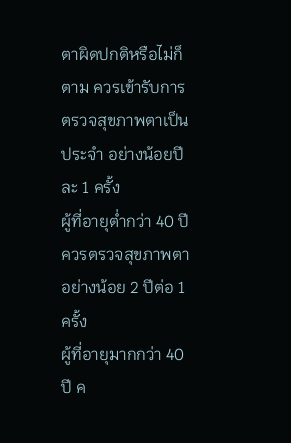ตาผิดปกติหรือไม่ก็ตาม ควรเข้ารับการตรวจสุขภาพตาเป็นประจำ อย่างน้อยปีละ 1 ครั้ง
ผู้ที่อายุต่ำกว่า 40 ปี ควรตรวจสุขภาพตาอย่างน้อย 2 ปีต่อ 1 ครั้ง
ผู้ที่อายุมากกว่า 40 ปี ค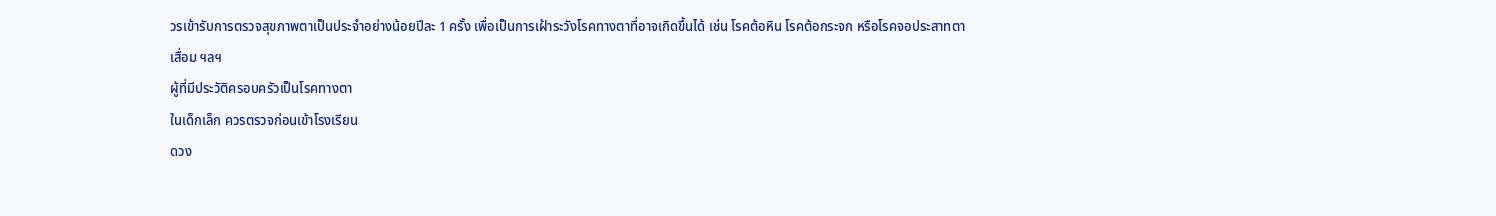วรเข้ารับการตรวจสุขภาพตาเป็นประจำอย่างน้อยปีละ 1 ครั้ง เพื่อเป็นการเฝ้าระวังโรคทางตาที่อาจเกิดขึ้นได้ เช่น โรคต้อหิน โรคต้อกระจก หรือโรคจอประสาทตาเสื่อม ฯลฯ
ผู้ที่มีประวัติครอบครัวเป็นโรคทางตา
ในเด็กเล็ก ควรตรวจก่อนเข้าโรงเรียน
ดวง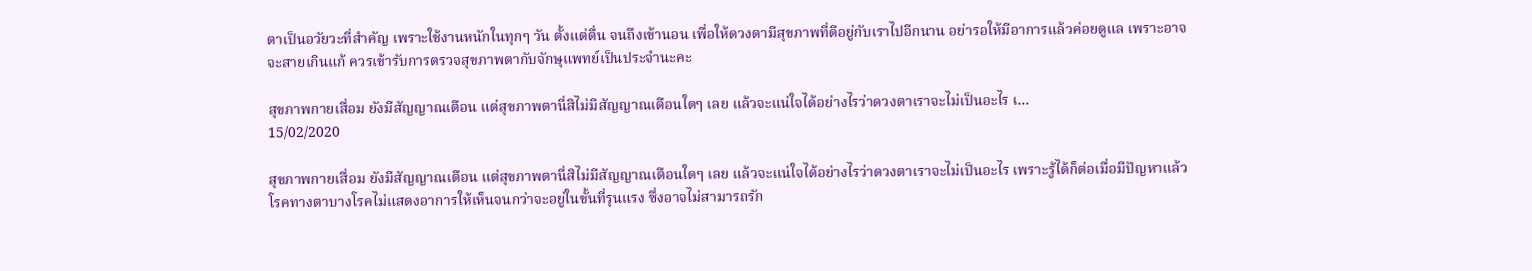ตาเป็นอวัยวะที่สำคัญ เพราะใช้งานหนักในทุกๆ วัน ตั้งแต่ตื่น จนถึงเข้านอน เพื่อให้ดวงตามีสุขภาพที่ดีอยู่กับเราไปอีกนาน อย่ารอให้มีอาการแล้วค่อยดูแล เพราะอาจจะสายเกินแก้ ควรเข้ารับการตรวจสุขภาพตากับจักษุแพทย์เป็นประจำนะคะ

สุขภาพกายเสื่อม ยังมีสัญญาณเตือน แต่สุขภาพตานี่สิไม่มีสัญญาณเตือนใดๆ เลย แล้วจะแน่ใจได้อย่างไรว่าดวงตาเราจะไม่เป็นอะไร เ...
15/02/2020

สุขภาพกายเสื่อม ยังมีสัญญาณเตือน แต่สุขภาพตานี่สิไม่มีสัญญาณเตือนใดๆ เลย แล้วจะแน่ใจได้อย่างไรว่าดวงตาเราจะไม่เป็นอะไร เพราะรู้ได้ก็ต่อเมื่อมีปัญหาแล้ว
โรคทางตาบางโรคไม่แสดงอาการให้เห็นจนกว่าจะอยู่ในขั้นที่รุนแรง ซึ่งอาจไม่สามารถรัก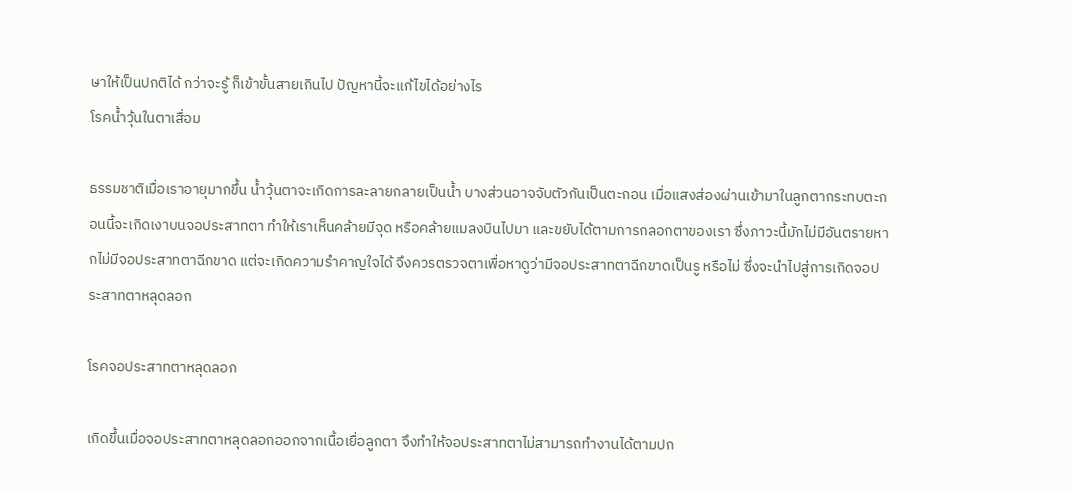ษาให้เป็นปกติได้ กว่าจะรู้ ก็เข้าขั้นสายเกินไป ปัญหานี้จะแก้ไขได้อย่างไร
โรคน้ำวุ้นในตาเสื่อม

ธรรมชาติเมื่อเราอายุมากขึ้น น้ำวุ้นตาจะเกิดการละลายกลายเป็นน้ำ บางส่วนอาจจับตัวกันเป็นตะกอน เมื่อแสงส่องผ่านเข้ามาในลูกตากระทบตะกอนนี้จะเกิดเงาบนจอประสาทตา ทำให้เราเห็นคล้ายมีจุด หรือคล้ายแมลงบินไปมา และขยับได้ตามการกลอกตาของเรา ซึ่งภาวะนี้มักไม่มีอันตรายหากไม่มีจอประสาทตาฉีกขาด แต่จะเกิดความรำคาญใจได้ จึงควรตรวจตาเพื่อหาดูว่ามีจอประสาทตาฉีกขาดเป็นรู หรือไม่ ซึ่งจะนำไปสู่การเกิดจอประสาทตาหลุดลอก

โรคจอประสาทตาหลุดลอก

เกิดขึ้นเมื่อจอประสาทตาหลุดลอกออกจากเนื้อเยื่อลูกตา จึงทำให้จอประสาทตาไม่สามารถทำงานได้ตามปก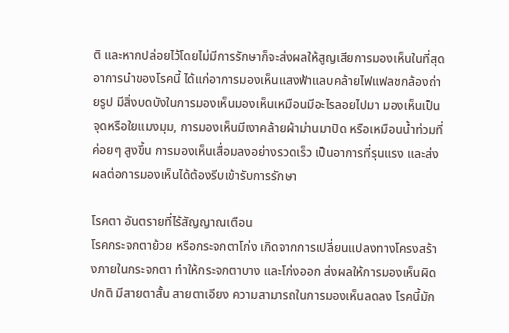ติ และหากปล่อยไว้โดยไม่มีการรักษาก็จะส่งผลให้สูญเสียการมองเห็นในที่สุด อาการนำของโรคนี้ ได้แก่อาการมองเห็นแสงฟ้าแลบคล้ายไฟแฟลชกล้องถ่ายรูป มีสิ่งบดบังในการมองเห็นมองเห็นเหมือนมีอะไรลอยไปมา มองเห็นเป็นจุดหรือใยแมงมุม, การมองเห็นมีเงาคล้ายผ้าม่านมาปิด หรือเหมือนน้ำท่วมที่ค่อยๆ สูงขึ้น การมองเห็นเสื่อมลงอย่างรวดเร็ว เป็นอาการที่รุนแรง และส่งผลต่อการมองเห็นได้ต้องรีบเข้ารับการรักษา

โรคตา อันตรายที่ไร้สัญญาณเตือน
โรคกระจกตาย้วย หรือกระจกตาโก่ง เกิดจากการเปลี่ยนแปลงทางโครงสร้างภายในกระจกตา ทำให้กระจกตาบาง และโก่งออก ส่งผลให้การมองเห็นผิดปกติ มีสายตาสั้น สายตาเอียง ความสามารถในการมองเห็นลดลง โรคนี้มัก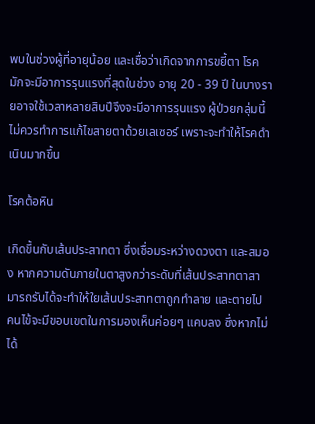พบในช่วงผู้ที่อายุน้อย และเชื่อว่าเกิดจากการขยี้ตา โรคมักจะมีอาการรุนแรงที่สุดในช่วง อายุ 20 - 39 ปี ในบางรายอาจใช้เวลาหลายสิบปีจึงจะมีอาการรุนแรง ผู้ป่วยกลุ่มนี้ไม่ควรทำการแก้ไขสายตาด้วยเลเซอร์ เพราะจะทำให้โรคดำเนินมากขึ้น

โรคต้อหิน

เกิดขึ้นกับเส้นประสาทตา ซึ่งเชื่อมระหว่างดวงตา และสมอง หากความดันภายในตาสูงกว่าระดับที่เส้นประสาทตาสามารถรับได้จะทำให้ใยเส้นประสาทตาถูกทำลาย และตายไป คนไข้จะมีขอบเขตในการมองเห็นค่อยๆ แคบลง ซึ่งหากไม่ได้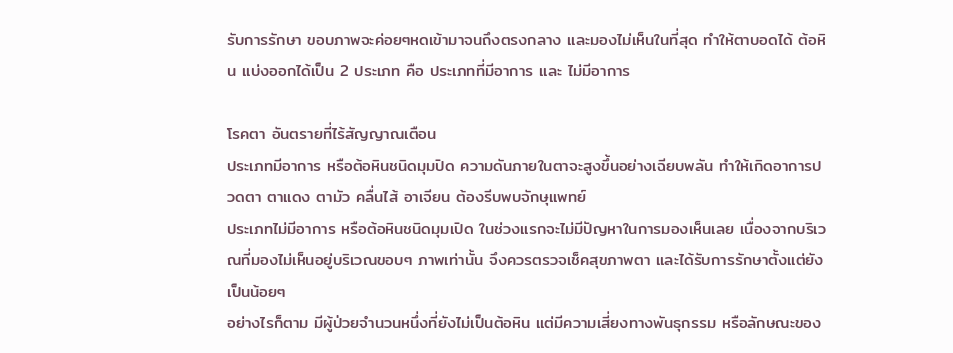รับการรักษา ขอบภาพจะค่อยๆหดเข้ามาจนถึงตรงกลาง และมองไม่เห็นในที่สุด ทำให้ตาบอดได้ ต้อหิน แบ่งออกได้เป็น 2 ประเภท คือ ประเภทที่มีอาการ และ ไม่มีอาการ

โรคตา อันตรายที่ไร้สัญญาณเตือน
ประเภทมีอาการ หรือต้อหินชนิดมุมปิด ความดันภายในตาจะสูงขึ้นอย่างเฉียบพลัน ทำให้เกิดอาการปวดตา ตาแดง ตามัว คลื่นไส้ อาเจียน ต้องรีบพบจักษุแพทย์
ประเภทไม่มีอาการ หรือต้อหินชนิดมุมเปิด ในช่วงแรกจะไม่มีปัญหาในการมองเห็นเลย เนื่องจากบริเวณที่มองไม่เห็นอยู่บริเวณขอบๆ ภาพเท่านั้น จึงควรตรวจเช็คสุขภาพตา และได้รับการรักษาตั้งแต่ยังเป็นน้อยๆ
อย่างไรก็ตาม มีผู้ป่วยจำนวนหนึ่งที่ยังไม่เป็นต้อหิน แต่มีความเสี่ยงทางพันธุกรรม หรือลักษณะของ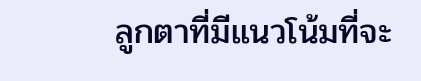ลูกตาที่มีแนวโน้มที่จะ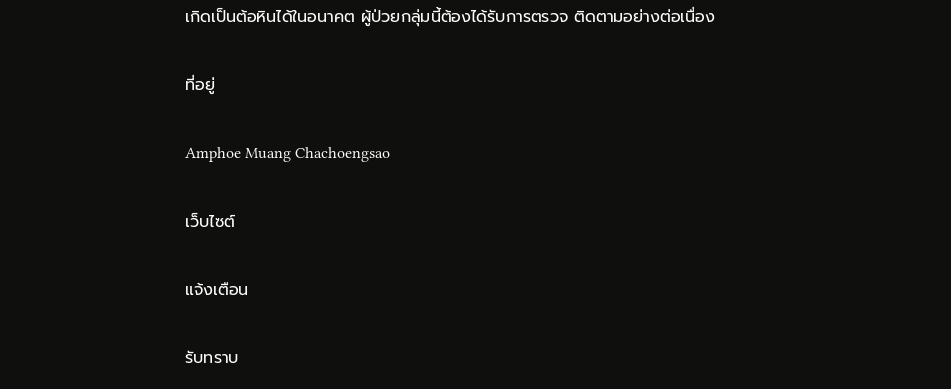เกิดเป็นต้อหินได้ในอนาคต ผู้ป่วยกลุ่มนี้ต้องได้รับการตรวจ ติดตามอย่างต่อเนื่อง

ที่อยู่

Amphoe Muang Chachoengsao

เว็บไซต์

แจ้งเตือน

รับทราบ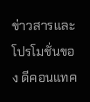ข่าวสารและโปรโมชั่นของ ดีคอนแทค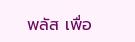พลัส เพื่อ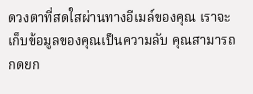ดวงตาที่สดใสผ่านทางอีเมล์ของคุณ เราจะเก็บข้อมูลของคุณเป็นความลับ คุณสามารถกดยก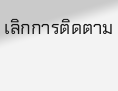เลิกการติดตาม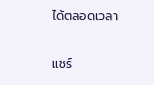ได้ตลอดเวลา

แชร์